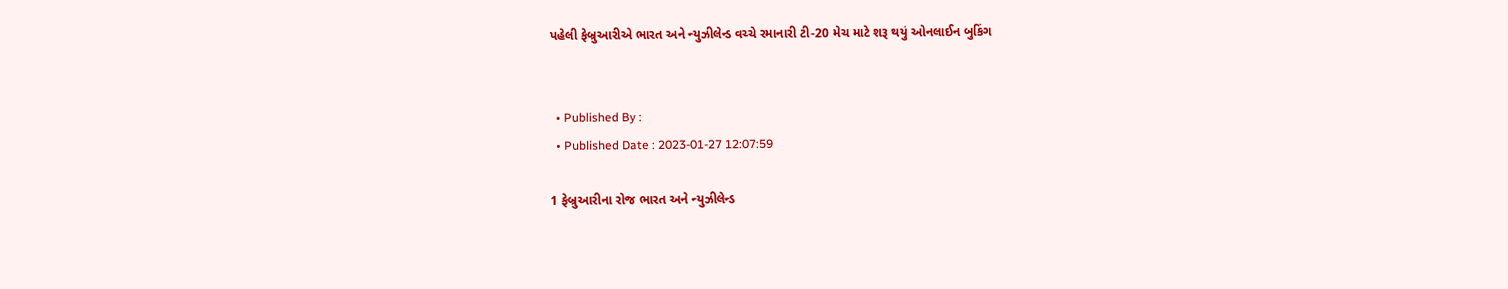પહેલી ફેબ્રુઆરીએ ભારત અને ન્યુઝીલેન્ડ વચ્ચે રમાનારી ટી-20 મેચ માટે શરૂ થયું ઓનલાઈન બુકિંગ


  • Published By :
  • Published Date : 2023-01-27 12:07:59

1 ફેબ્રુઆરીના રોજ ભારત અને ન્યુઝીલેન્ડ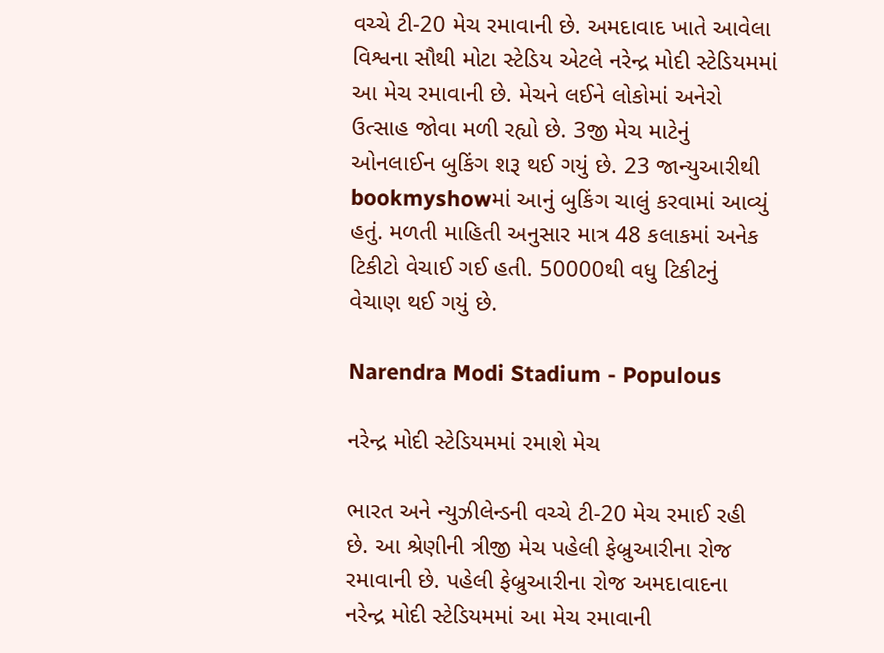વચ્ચે ટી-20 મેચ રમાવાની છે. અમદાવાદ ખાતે આવેલા વિશ્વના સૌથી મોટા સ્ટેડિય એટલે નરેન્દ્ર મોદી સ્ટેડિયમમાં આ મેચ રમાવાની છે. મેચને લઈને લોકોમાં અનેરો ઉત્સાહ જોવા મળી રહ્યો છે. 3જી મેચ માટેનું ઓનલાઈન બુકિંગ શરૂ થઈ ગયું છે. 23 જાન્યુઆરીથી bookmyshowમાં આનું બુકિંગ ચાલું કરવામાં આવ્યું હતું. મળતી માહિતી અનુસાર માત્ર 48 કલાકમાં અનેક ટિકીટો વેચાઈ ગઈ હતી. 50000થી વધુ ટિકીટનું વેચાણ થઈ ગયું છે.

Narendra Modi Stadium - Populous

નરેન્દ્ર મોદી સ્ટેડિયમમાં રમાશે મેચ

ભારત અને ન્યુઝીલેન્ડની વચ્ચે ટી-20 મેચ રમાઈ રહી છે. આ શ્રેણીની ત્રીજી મેચ પહેલી ફેબ્રુઆરીના રોજ રમાવાની છે. પહેલી ફેબ્રુઆરીના રોજ અમદાવાદના નરેન્દ્ર મોદી સ્ટેડિયમમાં આ મેચ રમાવાની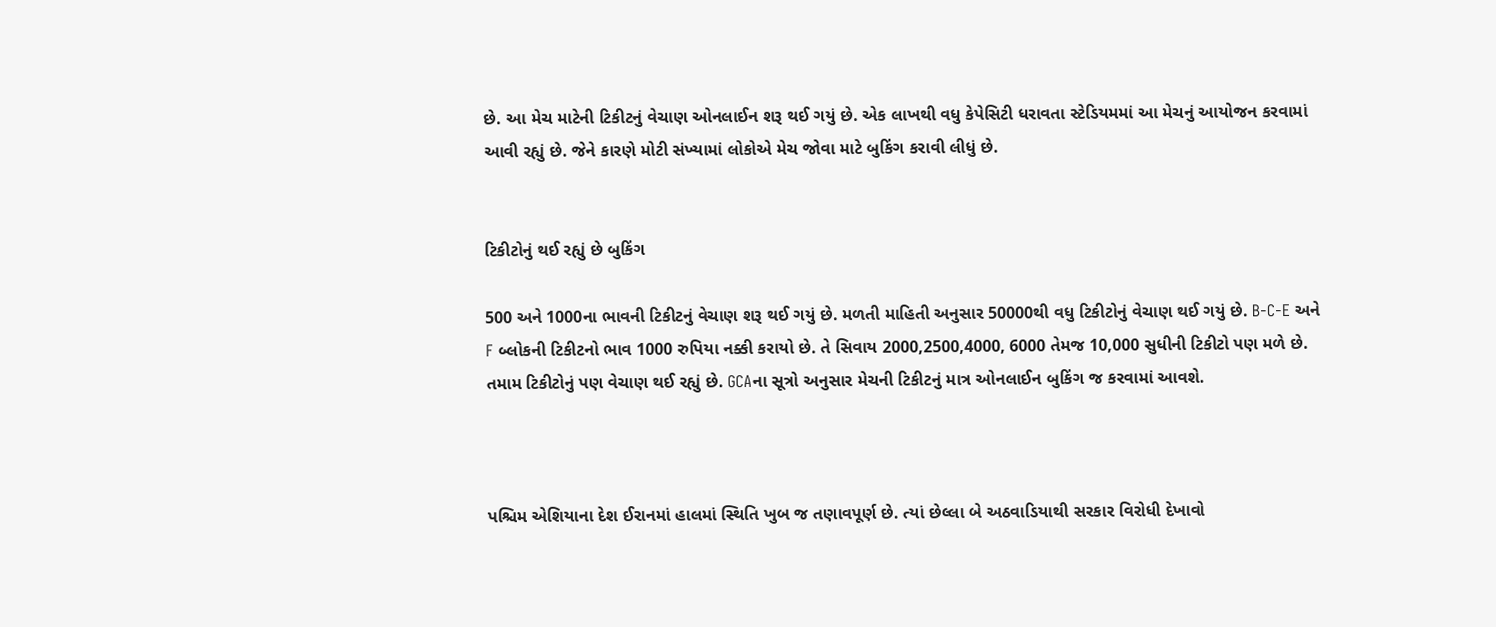છે. આ મેચ માટેની ટિકીટનું વેચાણ ઓનલાઈન શરૂ થઈ ગયું છે. એક લાખથી વધુ કેપેસિટી ધરાવતા સ્ટેડિયમમાં આ મેચનું આયોજન કરવામાં આવી રહ્યું છે. જેને કારણે મોટી સંખ્યામાં લોકોએ મેચ જોવા માટે બુકિંગ કરાવી લીધું છે.


ટિકીટોનું થઈ રહ્યું છે બુકિંગ

500 અને 1000ના ભાવની ટિકીટનું વેચાણ શરૂ થઈ ગયું છે. મળતી માહિતી અનુસાર 50000થી વધુ ટિકીટોનું વેચાણ થઈ ગયું છે. B-C-E અને F બ્લોકની ટિકીટનો ભાવ 1000 રુપિયા નક્કી કરાયો છે. તે સિવાય 2000,2500,4000, 6000 તેમજ 10,000 સુધીની ટિકીટો પણ મળે છે. તમામ ટિકીટોનું પણ વેચાણ થઈ રહ્યું છે. GCAના સૂત્રો અનુસાર મેચની ટિકીટનું માત્ર ઓનલાઈન બુકિંગ જ કરવામાં આવશે.



પશ્ચિમ એશિયાના દેશ ઈરાનમાં હાલમાં સ્થિતિ ખુબ જ તણાવપૂર્ણ છે. ત્યાં છેલ્લા બે અઠવાડિયાથી સરકાર વિરોધી દેખાવો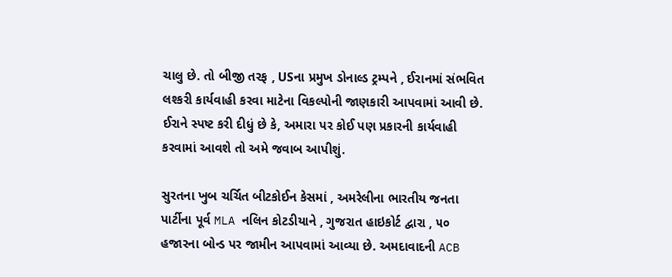ચાલુ છે. તો બીજી તરફ , USના પ્રમુખ ડોનાલ્ડ ટ્રમ્પને , ઈરાનમાં સંભવિત લશ્કરી કાર્યવાહી કરવા માટેના વિકલ્પોની જાણકારી આપવામાં આવી છે. ઈરાને સ્પષ્ટ કરી દીધું છે કે, અમારા પર કોઈ પણ પ્રકારની કાર્યવાહી કરવામાં આવશે તો અમે જવાબ આપીશું.

સુરતના ખુબ ચર્ચિત બીટકોઈન કેસમાં , અમરેલીના ભારતીય જનતા પાર્ટીના પૂર્વ MLA નલિન કોટડીયાને , ગુજરાત હાઇકોર્ટ દ્વારા , ૫૦ હજારના બોન્ડ પર જામીન આપવામાં આવ્યા છે. અમદાવાદની ACB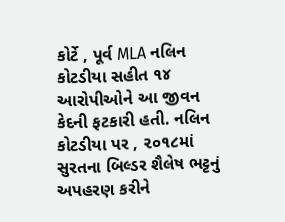કોર્ટે , પૂર્વ MLA નલિન કોટડીયા સહીત ૧૪ આરોપીઓને આ જીવન કેદની ફટકારી હતી. નલિન કોટડીયા પર , ૨૦૧૮માં સુરતના બિલ્ડર શૈલેષ ભટ્ટનું અપહરણ કરીને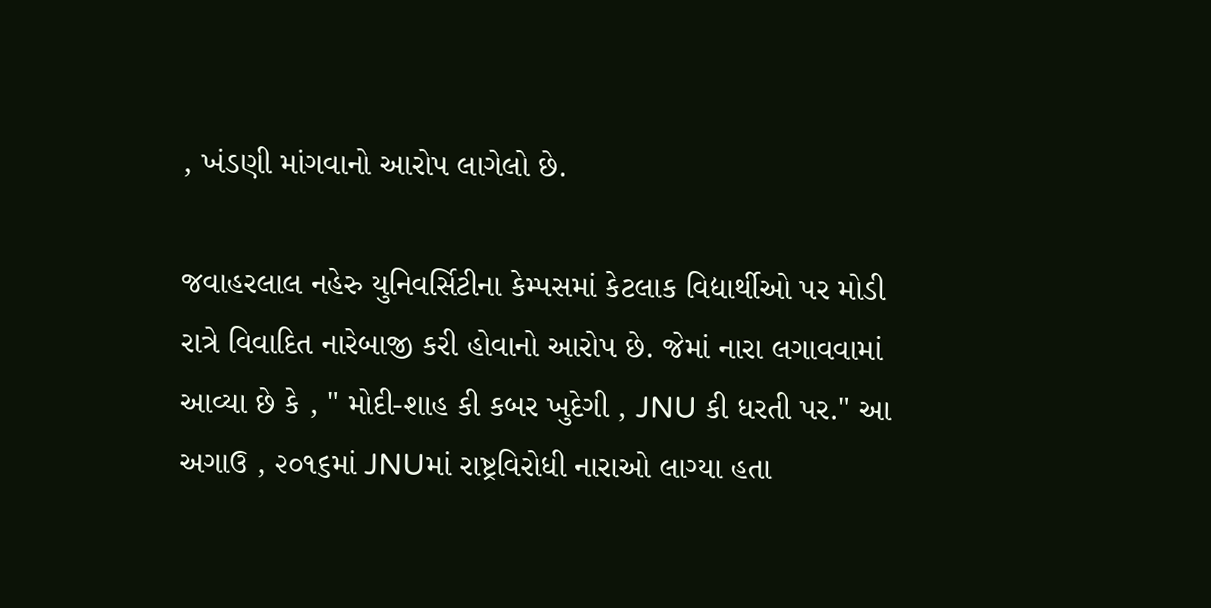, ખંડણી માંગવાનો આરોપ લાગેલો છે.

જવાહરલાલ નહેરુ યુનિવર્સિટીના કેમ્પસમાં કેટલાક વિદ્યાર્થીઓ પર મોડી રાત્રે વિવાદિત નારેબાજી કરી હોવાનો આરોપ છે. જેમાં નારા લગાવવામાં આવ્યા છે કે , " મોદી-શાહ કી કબર ખુદેગી , JNU કી ધરતી પર." આ અગાઉ , ૨૦૧૬માં JNUમાં રાષ્ટ્રવિરોધી નારાઓ લાગ્યા હતા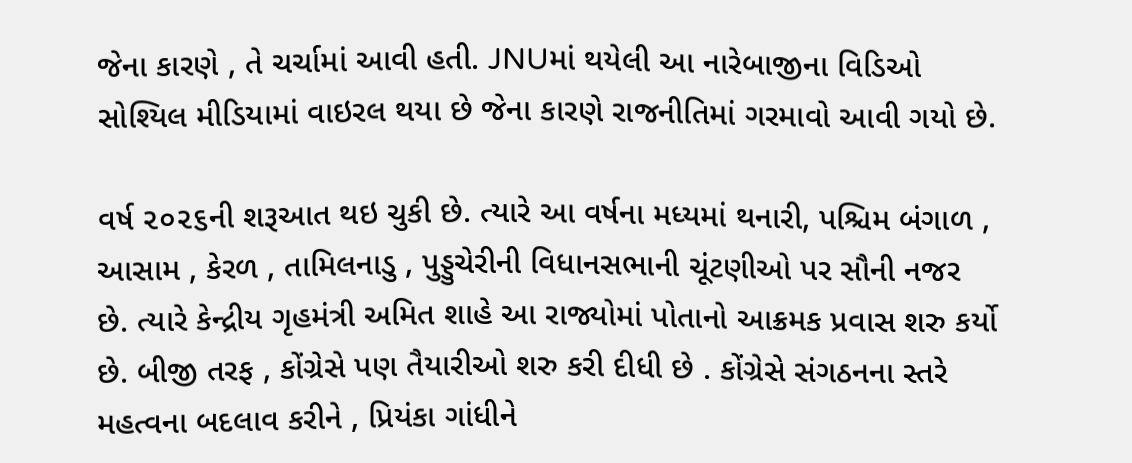જેના કારણે , તે ચર્ચામાં આવી હતી. JNUમાં થયેલી આ નારેબાજીના વિડિઓ સોશ્યિલ મીડિયામાં વાઇરલ થયા છે જેના કારણે રાજનીતિમાં ગરમાવો આવી ગયો છે.

વર્ષ ૨૦૨૬ની શરૂઆત થઇ ચુકી છે. ત્યારે આ વર્ષના મધ્યમાં થનારી, પશ્ચિમ બંગાળ , આસામ , કેરળ , તામિલનાડુ , પુડ્ડુચેરીની વિધાનસભાની ચૂંટણીઓ પર સૌની નજર છે. ત્યારે કેન્દ્રીય ગૃહમંત્રી અમિત શાહે આ રાજ્યોમાં પોતાનો આક્રમક પ્રવાસ શરુ કર્યો છે. બીજી તરફ , કોંગ્રેસે પણ તૈયારીઓ શરુ કરી દીધી છે . કોંગ્રેસે સંગઠનના સ્તરે મહત્વના બદલાવ કરીને , પ્રિયંકા ગાંધીને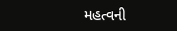મહત્વની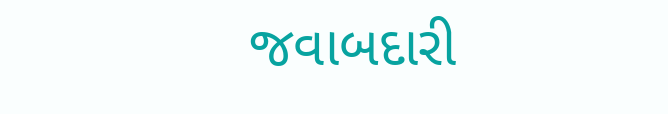જવાબદારી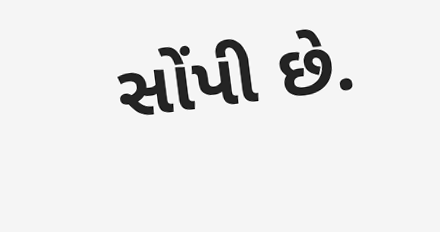સોંપી છે.